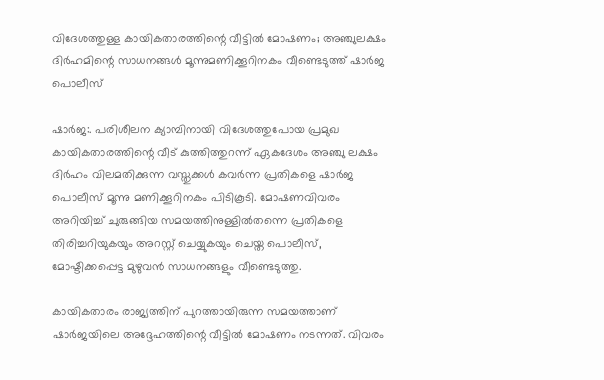വിദേശത്തുള്ള കായികതാരത്തിന്റെ വീട്ടിൽ മോഷണം; അഞ്ചുലക്ഷം ദിർഹമിന്റെ സാധനങ്ങൾ മൂന്നുമണിക്കൂറിനകം വീണ്ടെടുത്ത് ഷാർജ പൊലീസ്

ഷാർജ:. പരിശീലന ക്യാമ്പിനായി വിദേശത്തുപോയ പ്രമുഖ കായികതാരത്തിന്റെ വീട് കുത്തിത്തുറന്ന് ഏകദേശം അഞ്ചു ലക്ഷം ദിർഹം വിലമതിക്കുന്ന വസ്തുക്കൾ കവർന്ന പ്രതികളെ ഷാർജ പൊലീസ് മൂന്നു മണിക്കൂറിനകം പിടികൂടി. മോഷണവിവരം അറിയിച്ച് ചുരുങ്ങിയ സമയത്തിനുള്ളിൽതന്നെ പ്രതികളെ തിരിച്ചറിയുകയും അറസ്റ്റ് ചെയ്യുകയും ചെയ്ത പൊലീസ്, മോഷ്ടിക്കപ്പെട്ട മുഴുവൻ സാധനങ്ങളും വീണ്ടെടുത്തു.

കായികതാരം രാജ്യത്തിന് പുറത്തായിരുന്ന സമയത്താണ് ഷാർജയിലെ അദ്ദേഹത്തിന്റെ വീട്ടിൽ മോഷണം നടന്നത്. വിവരം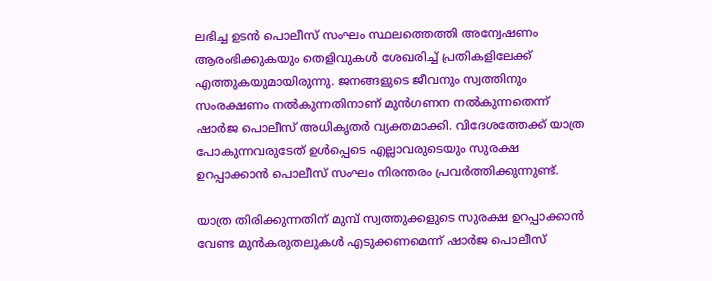ലഭിച്ച ഉടൻ പൊലീസ് സംഘം സ്ഥലത്തെത്തി അന്വേഷണം ആരംഭിക്കുകയും തെളിവുകൾ ശേഖരിച്ച് പ്രതികളിലേക്ക് എത്തുകയുമായിരുന്നു. ജനങ്ങളുടെ ജീവനും സ്വത്തിനും സംരക്ഷണം നൽകുന്നതിനാണ് മുൻഗണന നൽകുന്നതെന്ന് ഷാർജ പൊലീസ് അധികൃതർ വ്യക്തമാക്കി. വിദേശത്തേക്ക് യാത്ര പോകുന്നവരുടേത് ഉൾപ്പെടെ എല്ലാവരുടെയും സുരക്ഷ ഉറപ്പാക്കാൻ പൊലീസ് സംഘം നിരന്തരം പ്രവർത്തിക്കുന്നുണ്ട്.

യാത്ര തിരിക്കുന്നതിന് മുമ്പ് സ്വത്തുക്കളുടെ സുരക്ഷ ഉറപ്പാക്കാൻ വേണ്ട മുൻകരുതലുകൾ എടുക്കണമെന്ന് ഷാർജ പൊലീസ്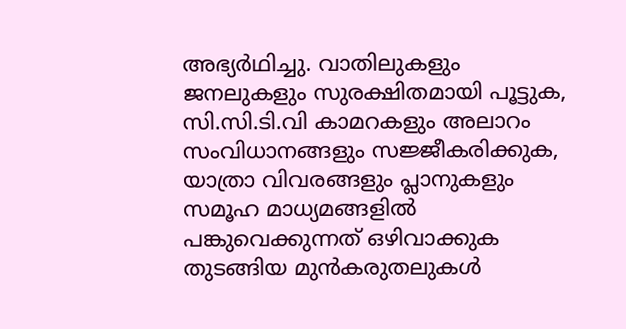അഭ്യർഥിച്ചു. വാതിലുകളും ജനലുകളും സുരക്ഷിതമായി പൂട്ടുക, സി.സി.ടി.വി കാമറകളും അലാറം സംവിധാനങ്ങളും സജ്ജീകരിക്കുക, യാത്രാ വിവരങ്ങളും പ്ലാനുകളും സമൂഹ മാധ്യമങ്ങളിൽ പങ്കുവെക്കുന്നത് ഒഴിവാക്കുക തുടങ്ങിയ മുൻകരുതലുകൾ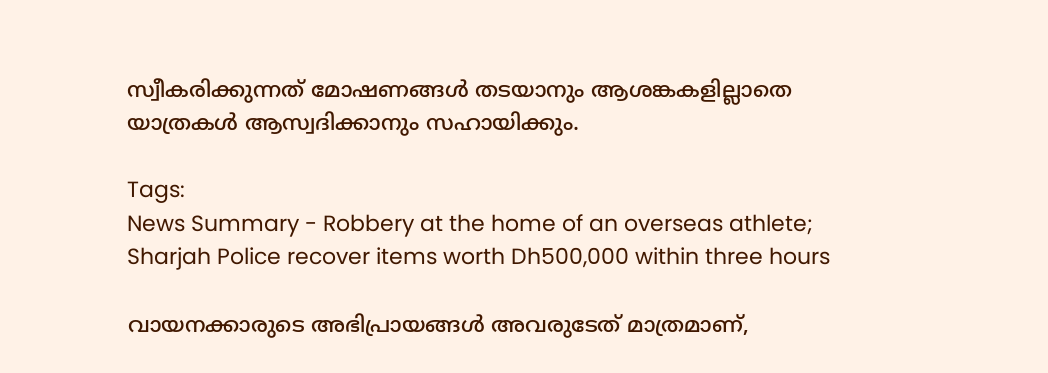സ്വീകരിക്കുന്നത് മോഷണങ്ങൾ തടയാനും ആശങ്കകളില്ലാതെ യാത്രകൾ ആസ്വദിക്കാനും സഹായിക്കും.

Tags:
News Summary - Robbery at the home of an overseas athlete; Sharjah Police recover items worth Dh500,000 within three hours

വായനക്കാരുടെ അഭിപ്രായങ്ങള്‍ അവരുടേത് മാത്രമാണ്,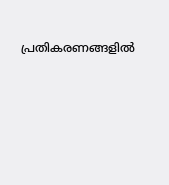പ്രതികരണങ്ങളിൽ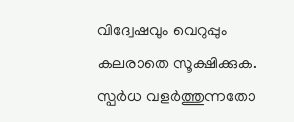വിദ്വേഷവും വെറുപ്പും കലരാതെ സൂക്ഷിക്കുക. സ്പർധ വളർത്തുന്നതോ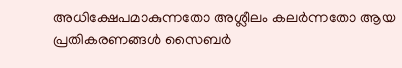അധിക്ഷേപമാകുന്നതോ അശ്ലീലം കലർന്നതോ ആയ പ്രതികരണങ്ങൾ സൈബർ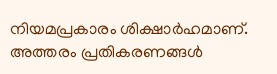നിയമപ്രകാരം ശിക്ഷാർഹമാണ്. അത്തരം പ്രതികരണങ്ങൾ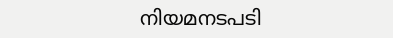നിയമനടപടി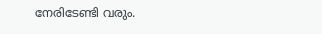നേരിടേണ്ടി വരും.